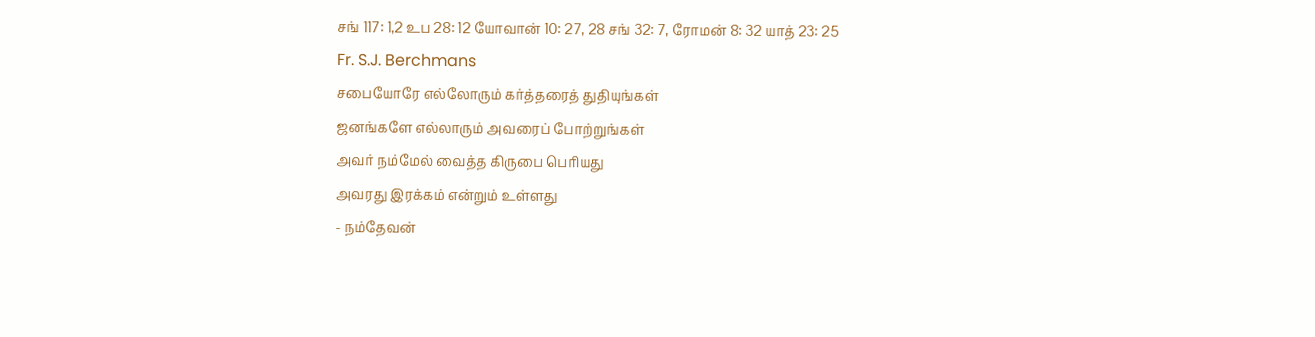சங் 117: 1,2 உப 28: 12 யோவான் 10: 27, 28 சங் 32: 7, ரோமன் 8: 32 யாத் 23: 25
Fr. S.J. Berchmans
சபையோரே எல்லோரும் கர்த்தரைத் துதியுங்கள்
ஜனங்களே எல்லாரும் அவரைப் போற்றுங்கள்
அவர் நம்மேல் வைத்த கிருபை பெரியது
அவரது இரக்கம் என்றும் உள்ளது
- நம்தேவன்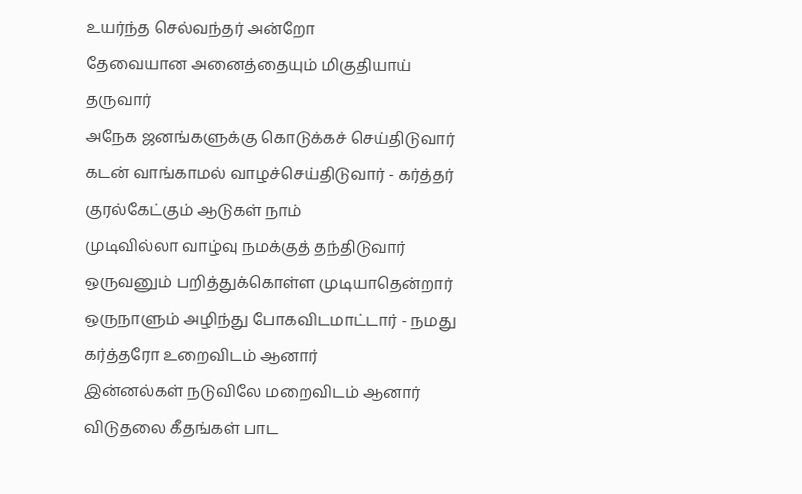உயர்ந்த செல்வந்தர் அன்றோ
தேவையான அனைத்தையும் மிகுதியாய் தருவார்
அநேக ஜனங்களுக்கு கொடுக்கச் செய்திடுவார்
கடன் வாங்காமல் வாழச்செய்திடுவார் - கர்த்தர் குரல்கேட்கும் ஆடுகள் நாம்
முடிவில்லா வாழ்வு நமக்குத் தந்திடுவார்
ஒருவனும் பறித்துக்கொள்ள முடியாதென்றார்
ஒருநாளும் அழிந்து போகவிடமாட்டார் - நமது கர்த்தரோ உறைவிடம் ஆனார்
இன்னல்கள் நடுவிலே மறைவிடம் ஆனார்
விடுதலை கீதங்கள் பாட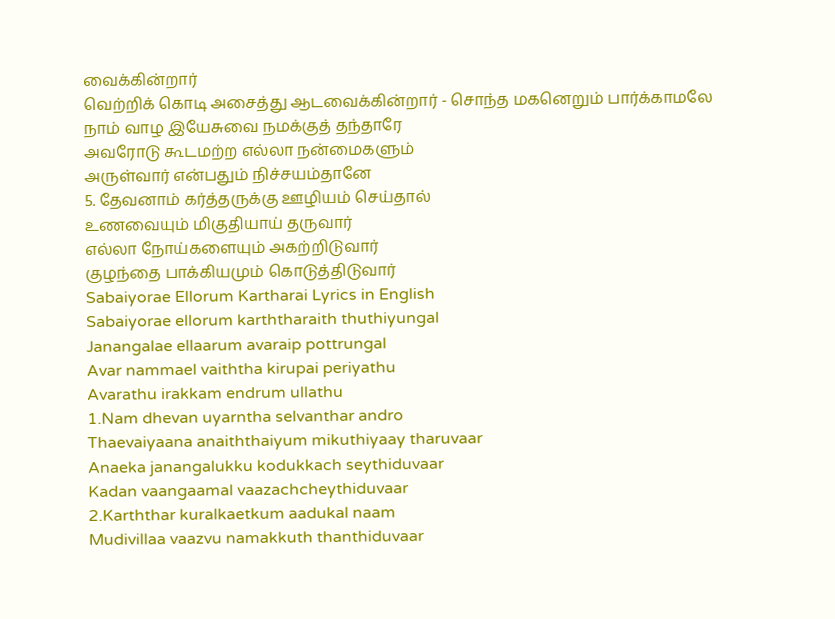வைக்கின்றார்
வெற்றிக் கொடி அசைத்து ஆடவைக்கின்றார் - சொந்த மகனெறும் பார்க்காமலே
நாம் வாழ இயேசுவை நமக்குத் தந்தாரே
அவரோடு கூடமற்ற எல்லா நன்மைகளும்
அருள்வார் என்பதும் நிச்சயம்தானே
5. தேவனாம் கர்த்தருக்கு ஊழியம் செய்தால்
உணவையும் மிகுதியாய் தருவார்
எல்லா நோய்களையும் அகற்றிடுவார்
குழந்தை பாக்கியமும் கொடுத்திடுவார்
Sabaiyorae Ellorum Kartharai Lyrics in English
Sabaiyorae ellorum karththaraith thuthiyungal
Janangalae ellaarum avaraip pottrungal
Avar nammael vaiththa kirupai periyathu
Avarathu irakkam endrum ullathu
1.Nam dhevan uyarntha selvanthar andro
Thaevaiyaana anaiththaiyum mikuthiyaay tharuvaar
Anaeka janangalukku kodukkach seythiduvaar
Kadan vaangaamal vaazachcheythiduvaar
2.Karththar kuralkaetkum aadukal naam
Mudivillaa vaazvu namakkuth thanthiduvaar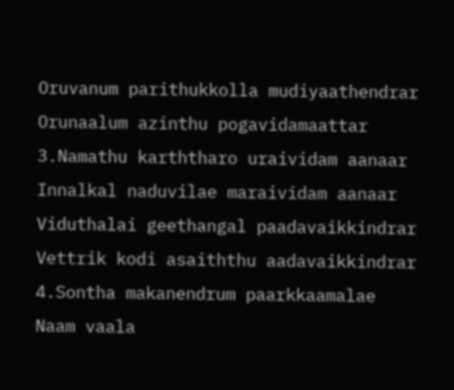Oruvanum parithukkolla mudiyaathendrar
Orunaalum azinthu pogavidamaattar
3.Namathu karththaro uraividam aanaar
Innalkal naduvilae maraividam aanaar
Viduthalai geethangal paadavaikkindrar
Vettrik kodi asaiththu aadavaikkindrar
4.Sontha makanendrum paarkkaamalae
Naam vaala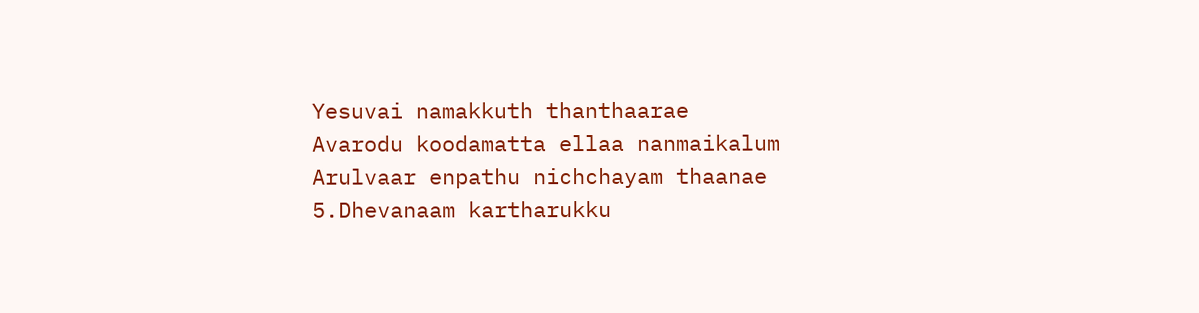Yesuvai namakkuth thanthaarae
Avarodu koodamatta ellaa nanmaikalum
Arulvaar enpathu nichchayam thaanae
5.Dhevanaam kartharukku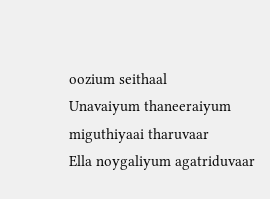oozium seithaal
Unavaiyum thaneeraiyum miguthiyaai tharuvaar
Ella noygaliyum agatriduvaar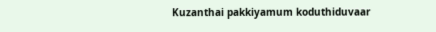Kuzanthai pakkiyamum koduthiduvaar